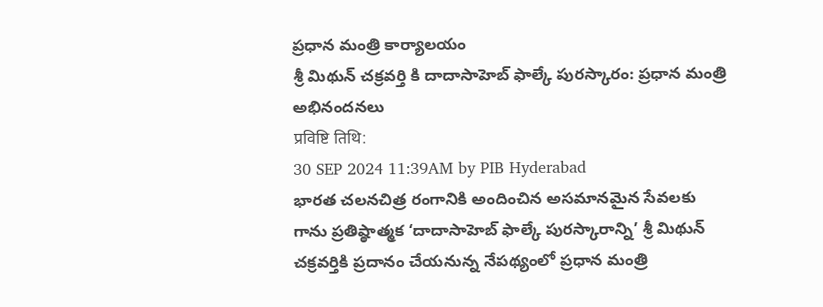ప్రధాన మంత్రి కార్యాలయం
శ్రీ మిథున్ చక్రవర్తి కి దాదాసాహెబ్ ఫాల్కే పురస్కారం: ప్రధాన మంత్రి అభినందనలు
प्रविष्टि तिथि:
30 SEP 2024 11:39AM by PIB Hyderabad
భారత చలనచిత్ర రంగానికి అందించిన అసమానమైన సేవలకు గాను ప్రతిష్ఠాత్మక ‘దాదాసాహెబ్ ఫాల్కే పురస్కారాన్ని’ శ్రీ మిథున్ చక్రవర్తికి ప్రదానం చేయనున్న నేపథ్యంలో ప్రధాన మంత్రి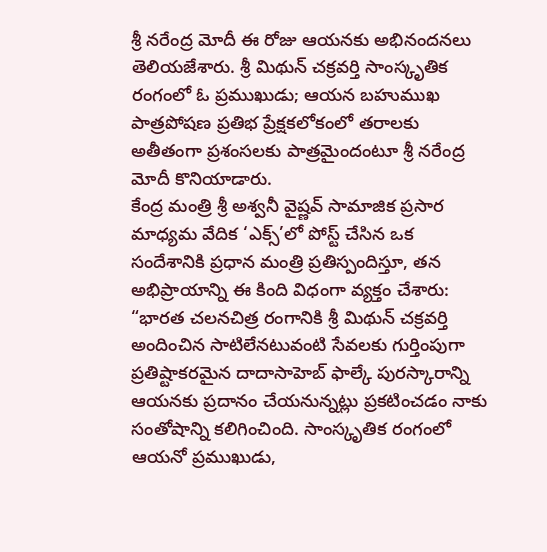శ్రీ నరేంద్ర మోదీ ఈ రోజు ఆయనకు అభినందనలు తెలియజేశారు. శ్రీ మిథున్ చక్రవర్తి సాంస్కృతిక రంగంలో ఓ ప్రముఖుడు; ఆయన బహుముఖ పాత్రపోషణ ప్రతిభ ప్రేక్షకలోకంలో తరాలకు అతీతంగా ప్రశంసలకు పాత్రమైందంటూ శ్రీ నరేంద్ర మోదీ కొనియాడారు.
కేంద్ర మంత్రి శ్రీ అశ్వనీ వైష్ణవ్ సామాజిక ప్రసార మాధ్యమ వేదిక ‘ఎక్స్’లో పోస్ట్ చేసిన ఒక సందేశానికి ప్రధాన మంత్రి ప్రతిస్పందిస్తూ, తన అభిప్రాయాన్ని ఈ కింది విధంగా వ్యక్తం చేశారు:
“భారత చలనచిత్ర రంగానికి శ్రీ మిథున్ చక్రవర్తి అందించిన సాటిలేనటువంటి సేవలకు గుర్తింపుగా ప్రతిష్టాకరమైన దాదాసాహెబ్ ఫాల్కే పురస్కారాన్ని ఆయనకు ప్రదానం చేయనున్నట్లు ప్రకటించడం నాకు సంతోషాన్ని కలిగించింది. సాంస్కృతిక రంగంలో ఆయనో ప్రముఖుడు,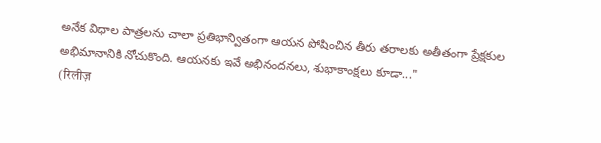అనేక విధాల పాత్రలను చాలా ప్రతిభాన్వితంగా ఆయన పోషించిన తీరు తరాలకు అతీతంగా ప్రేక్షకుల అభిమానానికి నోచుకొంది. ఆయనకు ఇవే అభినందనలు, శుభాకాంక్షలు కూడా..."
(रिलीज़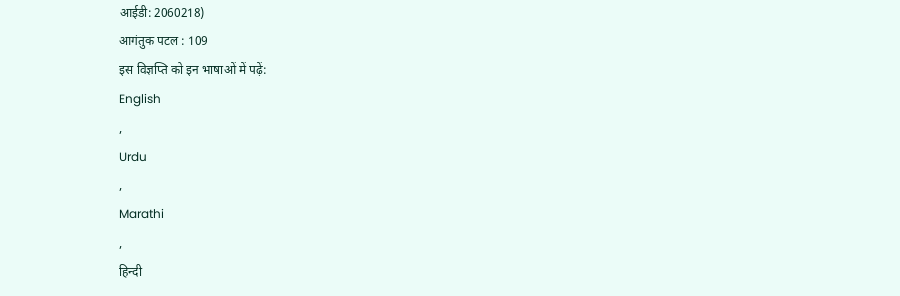आईडी: 2060218)
आगंतुक पटल : 109
इस विज्ञप्ति को इन भाषाओं में पढ़ें:
English
,
Urdu
,
Marathi
,
हिन्दी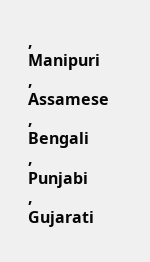,
Manipuri
,
Assamese
,
Bengali
,
Punjabi
,
Gujarati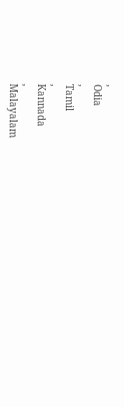,
Odia
,
Tamil
,
Kannada
,
Malayalam